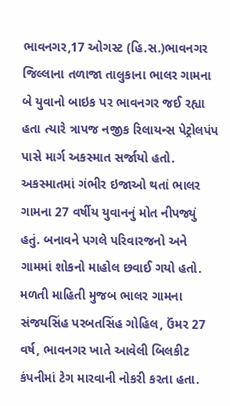ભાવનગર,17 ઓગસ્ટ (હિ.સ.)ભાવનગર જિલ્લાના તળાજા તાલુકાના ભાલર ગામના બે યુવાનો બાઇક પર ભાવનગર જઈ રહ્યા હતા ત્યારે ત્રાપજ નજીક રિલાયન્સ પેટ્રોલપંપ પાસે માર્ગ અકસ્માત સર્જાયો હતો. અકસ્માતમાં ગંભીર ઇજાઓ થતાં ભાલર ગામના 27 વર્ષીય યુવાનનું મોત નીપજ્યું હતું. બનાવને પગલે પરિવારજનો અને ગામમાં શોકનો માહોલ છવાઈ ગયો હતો.
મળતી માહિતી મુજબ ભાલર ગામના સંજયસિંહ પરબતસિંહ ગોહિલ, ઉંમર 27 વર્ષ, ભાવનગર ખાતે આવેલી બિલકીટ કંપનીમાં ટેગ મારવાની નોકરી કરતા હતા.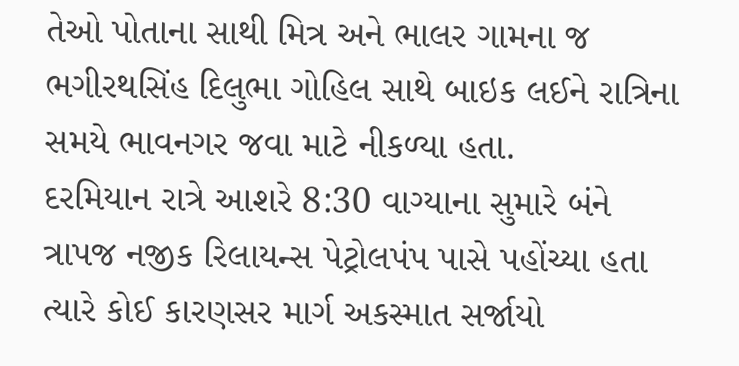તેઓ પોતાના સાથી મિત્ર અને ભાલર ગામના જ ભગીરથસિંહ દિલુભા ગોહિલ સાથે બાઇક લઈને રાત્રિના સમયે ભાવનગર જવા માટે નીકળ્યા હતા.
દરમિયાન રાત્રે આશરે 8:30 વાગ્યાના સુમારે બંને ત્રાપજ નજીક રિલાયન્સ પેટ્રોલપંપ પાસે પહોંચ્યા હતા ત્યારે કોઈ કારણસર માર્ગ અકસ્માત સર્જાયો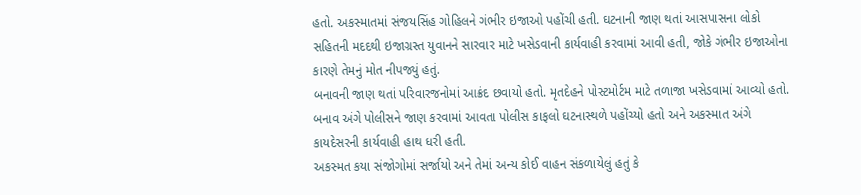હતો. અકસ્માતમાં સંજયસિંહ ગોહિલને ગંભીર ઇજાઓ પહોંચી હતી. ઘટનાની જાણ થતાં આસપાસના લોકો સહિતની મદદથી ઇજાગ્રસ્ત યુવાનને સારવાર માટે ખસેડવાની કાર્યવાહી કરવામાં આવી હતી, જોકે ગંભીર ઇજાઓના કારણે તેમનું મોત નીપજ્યું હતું.
બનાવની જાણ થતાં પરિવારજનોમાં આક્રંદ છવાયો હતો. મૃતદેહને પોસ્ટમોર્ટમ માટે તળાજા ખસેડવામાં આવ્યો હતો. બનાવ અંગે પોલીસને જાણ કરવામાં આવતા પોલીસ કાફલો ઘટનાસ્થળે પહોંચ્યો હતો અને અકસ્માત અંગે કાયદેસરની કાર્યવાહી હાથ ધરી હતી.
અકસ્મત કયા સંજોગોમાં સર્જાયો અને તેમાં અન્ય કોઈ વાહન સંકળાયેલું હતું કે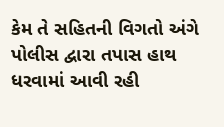કેમ તે સહિતની વિગતો અંગે પોલીસ દ્વારા તપાસ હાથ ધરવામાં આવી રહી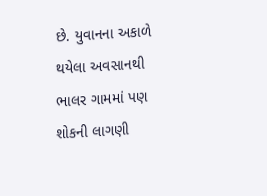છે. યુવાનના અકાળે થયેલા અવસાનથી ભાલર ગામમાં પણ શોકની લાગણી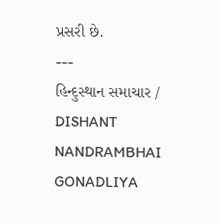પ્રસરી છે.
---
હિન્દુસ્થાન સમાચાર / DISHANT NANDRAMBHAI GONADLIYA